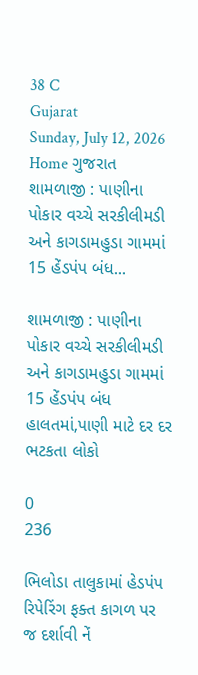38 C
Gujarat
Sunday, July 12, 2026
Home ગુજરાત શામળાજી : પાણીના પોકાર વચ્ચે સરકીલીમડી અને કાગડામહુડા ગામમાં 15 હેંડપંપ બંધ...

શામળાજી : પાણીના પોકાર વચ્ચે સરકીલીમડી અને કાગડામહુડા ગામમાં 15 હેંડપંપ બંધ હાલતમાં,પાણી માટે દર દર ભટકતા લોકો

0
236

ભિલોડા તાલુકામાં હેડપંપ રિપેરિંગ ફક્ત કાગળ પર જ દર્શાવી નેં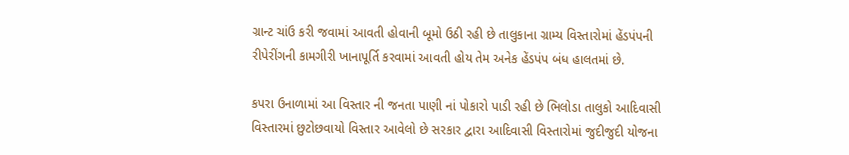ગ્રાન્ટ ચાંઉ કરી જવામાં આવતી હોવાની બૂમો ઉઠી રહી છે તાલુકાના ગ્રામ્ય વિસ્તારોમાં હેંડપંપની રીપેરીંગની કામગીરી ખાનાપૂર્તિ કરવામાં આવતી હોય તેમ અનેક હેંડપંપ બંધ હાલતમાં છે.

કપરા ઉનાળામાં આ વિસ્તાર ની જનતા પાણી નાં પોકારો પાડી રહી છે ભિલોડા તાલુકો આદિવાસી વિસ્તારમાં છુટોછવાયો વિસ્તાર આવેલો છે સરકાર દ્વારા આદિવાસી વિસ્તારોમાં જુદીજુદી યોજના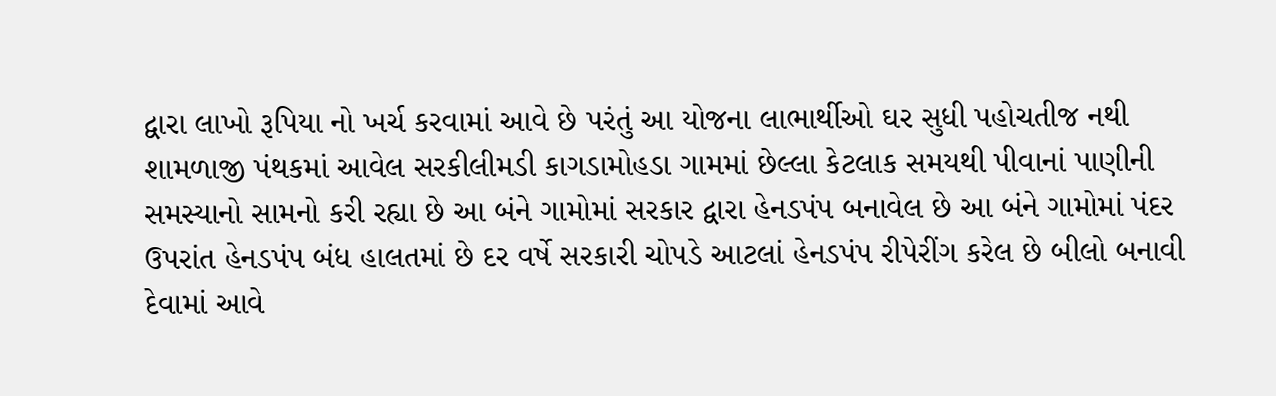દ્વારા લાખો રૂપિયા નો ખર્ચ કરવામાં આવે છે પરંતું આ યોજના લાભાર્થીઓ ઘર સુધી પહોચતીજ નથી શામળાજી પંથકમાં આવેલ સરકીલીમડી કાગડામોહડા ગામમાં છેલ્લા કેટલાક સમયથી પીવાનાં પાણીની સમસ્યાનો સામનો કરી રહ્યા છે આ બંને ગામોમાં સરકાર દ્વારા હેનડપંપ બનાવેલ છે આ બંને ગામોમાં પંદર ઉપરાંત હેનડપંપ બંધ હાલતમાં છે દર વર્ષે સરકારી ચોપડે આટલાં હેનડપંપ રીપેરીંગ કરેલ છે બીલો બનાવી દેવામાં આવે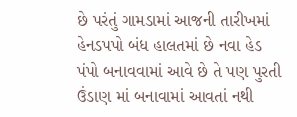છે પરંતું ગામડામાં આજની તારીખમાં હેનડપપો બંધ હાલતમાં છે નવા હેડ પંપો બનાવવામાં આવે છે તે પણ પુરતી ઉંડાણ માં બનાવામાં આવતાં નથી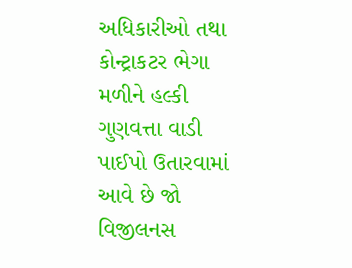અધિકારીઓ તથા કોન્ટ્રાકટર ભેગા મળીને હલ્કી ગુણવત્તા વાડી પાઈપો ઉતારવામાં આવે છે જો વિજીલનસ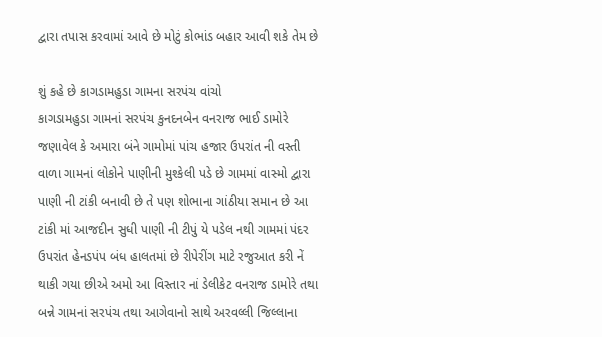દ્વારા તપાસ કરવામાં આવે છે મોટું કોભાંડ બહાર આવી શકે તેમ છે

શું કહે છે કાગડામહુડા ગામના સરપંચ વાંચો
કાગડામહુડા ગામનાં સરપંચ કુનદનબેન વનરાજ ભાઈ ડામોરે જણાવેલ કે અમારા બંને ગામોમાં પાંચ હજાર ઉપરાંત ની વસ્તી વાળા ગામનાં લોકોને પાણીની મુશ્કેલી પડે છે ગામમાં વાસ્મો દ્વારા પાણી ની ટાંકી બનાવી છે તે પણ શોભાના ગાંઠીયા સમાન છે આ ટાંકી માં આજદીન સુધી પાણી ની ટીપું યે પડેલ નથી ગામમાં પંદર ઉપરાંત હેનડપંપ બંધ હાલતમાં છે રીપેરીંગ માટે રજુઆત કરી નેં થાકી ગયા છીએ અમો આ વિસ્તાર નાં ડેલીકેટ વનરાજ ડામોરે તથા બન્ને ગામનાં સરપંચ તથા આગેવાનો સાથે અરવલ્લી જિલ્લાના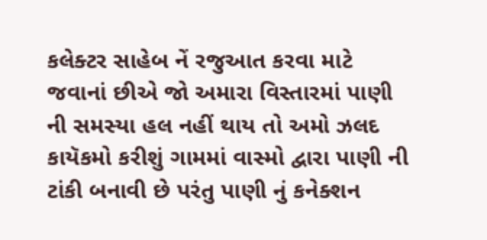કલેક્ટર સાહેબ નેં રજુઆત કરવા માટે જવાનાં છીએ જો અમારા‌ વિસ્તારમાં પાણી ની સમસ્યા હલ નહીં થાય તો અમો ઝલદ કાયૅકમો કરીશું ગામમાં વાસ્મો દ્વારા પાણી ની ટાંકી બનાવી છે પરંતુ પાણી નું કનેક્શન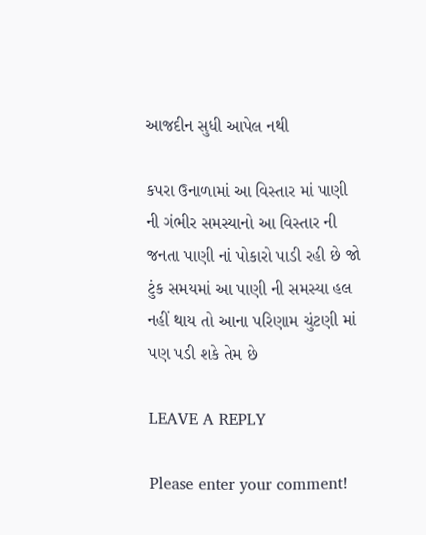આજદીન સુધી આપેલ નથી

કપરા ઉનાળામાં આ વિસ્તાર માં પાણી ની ગંભીર સમસ્યાનો આ વિસ્તાર ની જનતા પાણી નાં પોકારો પાડી રહી છે જો ટુંક સમયમાં આ પાણી ની સમસ્યા હલ નહીં થાય તો આના પરિણામ ચુંટણી માં પણ પડી શકે તેમ છે

LEAVE A REPLY

Please enter your comment!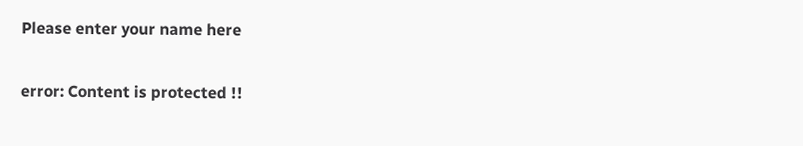Please enter your name here

error: Content is protected !!